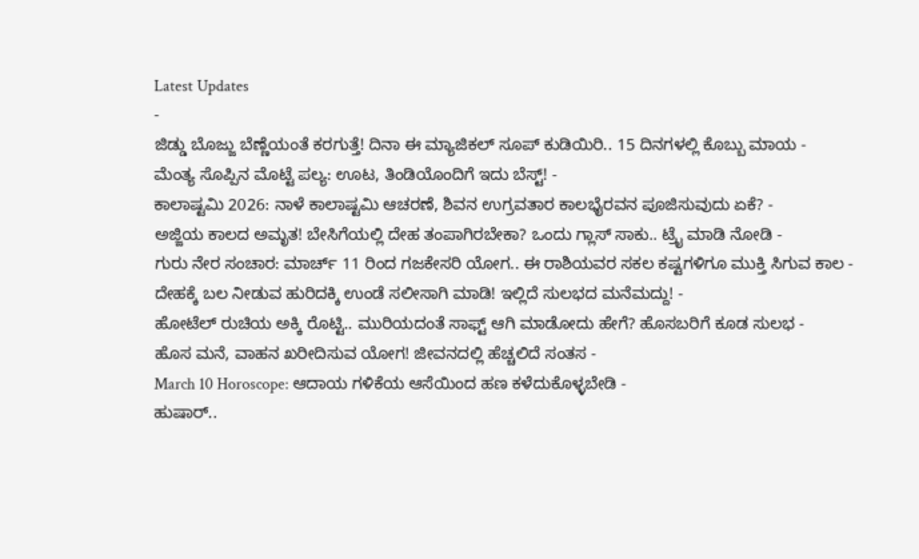Latest Updates
-
ಜಿಡ್ಡು ಬೊಜ್ಜು ಬೆಣ್ಣೆಯಂತೆ ಕರಗುತ್ತೆ! ದಿನಾ ಈ ಮ್ಯಾಜಿಕಲ್ ಸೂಪ್ ಕುಡಿಯಿರಿ.. 15 ದಿನಗಳಲ್ಲಿ ಕೊಬ್ಬು ಮಾಯ -
ಮೆಂತ್ಯ ಸೊಪ್ಪಿನ ಮೊಟ್ಟೆ ಪಲ್ಯ: ಊಟ, ತಿಂಡಿಯೊಂದಿಗೆ ಇದು ಬೆಸ್ಟ್! -
ಕಾಲಾಷ್ಟಮಿ 2026: ನಾಳೆ ಕಾಲಾಷ್ಟಮಿ ಆಚರಣೆ, ಶಿವನ ಉಗ್ರವತಾರ ಕಾಲಭೈರವನ ಪೂಜಿಸುವುದು ಏಕೆ? -
ಅಜ್ಜಿಯ ಕಾಲದ ಅಮೃತ! ಬೇಸಿಗೆಯಲ್ಲಿ ದೇಹ ತಂಪಾಗಿರಬೇಕಾ? ಒಂದು ಗ್ಲಾಸ್ ಸಾಕು.. ಟ್ರೈ ಮಾಡಿ ನೋಡಿ -
ಗುರು ನೇರ ಸಂಚಾರ: ಮಾರ್ಚ್ 11 ರಿಂದ ಗಜಕೇಸರಿ ಯೋಗ.. ಈ ರಾಶಿಯವರ ಸಕಲ ಕಷ್ಟಗಳಿಗೂ ಮುಕ್ತಿ ಸಿಗುವ ಕಾಲ -
ದೇಹಕ್ಕೆ ಬಲ ನೀಡುವ ಹುರಿದಕ್ಕಿ ಉಂಡೆ ಸಲೀಸಾಗಿ ಮಾಡಿ! ಇಲ್ಲಿದೆ ಸುಲಭದ ಮನೆಮದ್ದು! -
ಹೋಟೆಲ್ ರುಚಿಯ ಅಕ್ಕಿ ರೊಟ್ಟಿ.. ಮುರಿಯದಂತೆ ಸಾಫ್ಟ್ ಆಗಿ ಮಾಡೋದು ಹೇಗೆ? ಹೊಸಬರಿಗೆ ಕೂಡ ಸುಲಭ -
ಹೊಸ ಮನೆ, ವಾಹನ ಖರೀದಿಸುವ ಯೋಗ! ಜೀವನದಲ್ಲಿ ಹೆಚ್ಚಲಿದೆ ಸಂತಸ -
March 10 Horoscope: ಆದಾಯ ಗಳಿಕೆಯ ಆಸೆಯಿಂದ ಹಣ ಕಳೆದುಕೊಳ್ಳಬೇಡಿ -
ಹುಷಾರ್..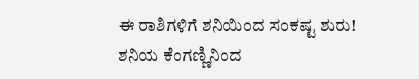ಈ ರಾಶಿಗಳಿಗೆ ಶನಿಯಿಂದ ಸಂಕಷ್ಟ ಶುರು! ಶನಿಯ ಕೆಂಗಣ್ಣಿನಿಂದ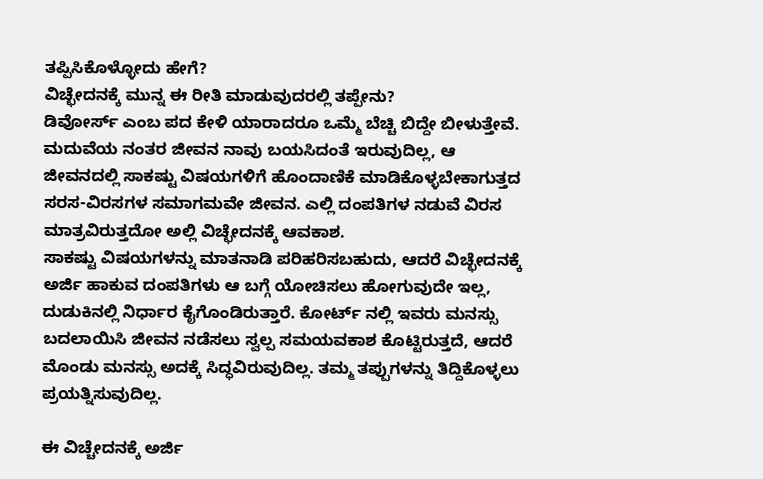ತಪ್ಪಿಸಿಕೊಳ್ಳೋದು ಹೇಗೆ?
ವಿಚ್ಛೇದನಕ್ಕೆ ಮುನ್ನ ಈ ರೀತಿ ಮಾಡುವುದರಲ್ಲಿ ತಪ್ಪೇನು?
ಡಿವೋರ್ಸ್ ಎಂಬ ಪದ ಕೇಳಿ ಯಾರಾದರೂ ಒಮ್ಮೆ ಬೆಚ್ಚಿ ಬಿದ್ದೇ ಬೀಳುತ್ತೇವೆ. ಮದುವೆಯ ನಂತರ ಜೀವನ ನಾವು ಬಯಸಿದಂತೆ ಇರುವುದಿಲ್ಲ, ಆ ಜೀವನದಲ್ಲಿ ಸಾಕಷ್ಟು ವಿಷಯಗಳಿಗೆ ಹೊಂದಾಣಿಕೆ ಮಾಡಿಕೊಳ್ಳಬೇಕಾಗುತ್ತದ ಸರಸ-ವಿರಸಗಳ ಸಮಾಗಮವೇ ಜೀವನ. ಎಲ್ಲಿ ದಂಪತಿಗಳ ನಡುವೆ ವಿರಸ ಮಾತ್ರವಿರುತ್ತದೋ ಅಲ್ಲಿ ವಿಚ್ಛೇದನಕ್ಕೆ ಆವಕಾಶ.
ಸಾಕಷ್ಟು ವಿಷಯಗಳನ್ನು ಮಾತನಾಡಿ ಪರಿಹರಿಸಬಹುದು, ಆದರೆ ವಿಚ್ಛೇದನಕ್ಕೆ ಅರ್ಜಿ ಹಾಕುವ ದಂಪತಿಗಳು ಆ ಬಗ್ಗೆ ಯೋಚಿಸಲು ಹೋಗುವುದೇ ಇಲ್ಲ, ದುಡುಕಿನಲ್ಲಿ ನಿರ್ಧಾರ ಕೈಗೊಂಡಿರುತ್ತಾರೆ. ಕೋರ್ಟ್ ನಲ್ಲಿ ಇವರು ಮನಸ್ಸು ಬದಲಾಯಿಸಿ ಜೀವನ ನಡೆಸಲು ಸ್ವಲ್ಪ ಸಮಯವಕಾಶ ಕೊಟ್ಟಿರುತ್ತದೆ, ಆದರೆ ಮೊಂಡು ಮನಸ್ಸು ಅದಕ್ಕೆ ಸಿದ್ಧವಿರುವುದಿಲ್ಲ. ತಮ್ಮ ತಪ್ಪುಗಳನ್ನು ತಿದ್ದಿಕೊಳ್ಳಲು ಪ್ರಯತ್ನಿಸುವುದಿಲ್ಲ.

ಈ ವಿಚ್ಚೇದನಕ್ಕೆ ಅರ್ಜಿ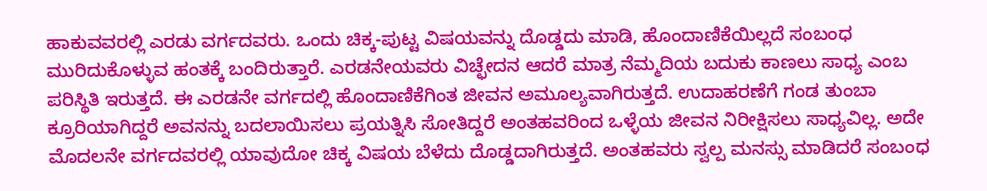ಹಾಕುವವರಲ್ಲಿ ಎರಡು ವರ್ಗದವರು. ಒಂದು ಚಿಕ್ಕ-ಪುಟ್ಟ ವಿಷಯವನ್ನು ದೊಡ್ಡದು ಮಾಡಿ, ಹೊಂದಾಣಿಕೆಯಿಲ್ಲದೆ ಸಂಬಂಧ ಮುರಿದುಕೊಳ್ಳುವ ಹಂತಕ್ಕೆ ಬಂದಿರುತ್ತಾರೆ. ಎರಡನೇಯವರು ವಿಚ್ಛೇದನ ಆದರೆ ಮಾತ್ರ ನೆಮ್ಮದಿಯ ಬದುಕು ಕಾಣಲು ಸಾಧ್ಯ ಎಂಬ ಪರಿಸ್ಥಿತಿ ಇರುತ್ತದೆ. ಈ ಎರಡನೇ ವರ್ಗದಲ್ಲಿ ಹೊಂದಾಣಿಕೆಗಿಂತ ಜೀವನ ಅಮೂಲ್ಯವಾಗಿರುತ್ತದೆ. ಉದಾಹರಣೆಗೆ ಗಂಡ ತುಂಬಾ ಕ್ರೂರಿಯಾಗಿದ್ದರೆ ಅವನನ್ನು ಬದಲಾಯಿಸಲು ಪ್ರಯತ್ನಿಸಿ ಸೋತಿದ್ದರೆ ಅಂತಹವರಿಂದ ಒಳ್ಳೆಯ ಜೀವನ ನಿರೀಕ್ಷಿಸಲು ಸಾಧ್ಯವಿಲ್ಲ. ಅದೇ ಮೊದಲನೇ ವರ್ಗದವರಲ್ಲಿ ಯಾವುದೋ ಚಿಕ್ಕ ವಿಷಯ ಬೆಳೆದು ದೊಡ್ಡದಾಗಿರುತ್ತದೆ. ಅಂತಹವರು ಸ್ವಲ್ಪ ಮನಸ್ಸು ಮಾಡಿದರೆ ಸಂಬಂಧ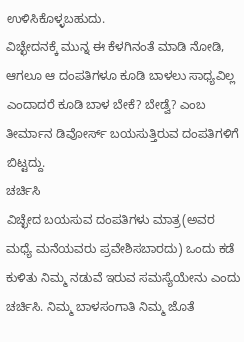ಉಳಿಸಿಕೊಳ್ಳಬಹುದು.
ವಿಚ್ಛೇದನಕ್ಕೆ ಮುನ್ನ ಈ ಕೆಳಗಿನಂತೆ ಮಾಡಿ ನೋಡಿ, ಆಗಲೂ ಆ ದಂಪತಿಗಳೂ ಕೂಡಿ ಬಾಳಲು ಸಾಧ್ಯವಿಲ್ಲ ಎಂದಾದರೆ ಕೂಡಿ ಬಾಳ ಬೇಕೆ? ಬೇಡ್ವೆ? ಎಂಬ ತೀರ್ಮಾನ ಡಿವೋರ್ಸ್ ಬಯಸುತ್ತಿರುವ ದಂಪತಿಗಳಿಗೆ ಬಿಟ್ಟದ್ದು.
ಚರ್ಚಿಸಿ
ವಿಚ್ಛೇದ ಬಯಸುವ ದಂಪತಿಗಳು ಮಾತ್ರ(ಅವರ ಮಧ್ಯೆ ಮನೆಯವರು ಪ್ರವೇಶಿಸಬಾರದು) ಒಂದು ಕಡೆ ಕುಳಿತು ನಿಮ್ಮ ನಡುವೆ ಇರುವ ಸಮಸ್ಯೆಯೇನು ಎಂದು ಚರ್ಚಿಸಿ. ನಿಮ್ಮ ಬಾಳಸಂಗಾತಿ ನಿಮ್ಮ ಜೊತೆ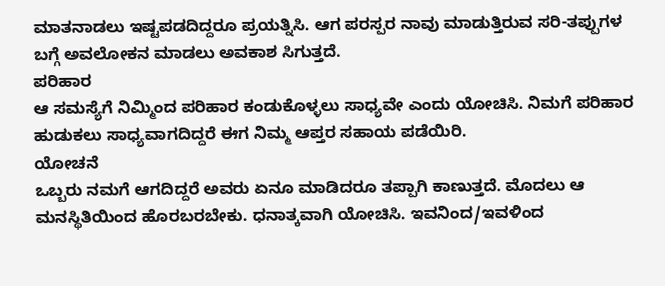ಮಾತನಾಡಲು ಇಷ್ಟಪಡದಿದ್ದರೂ ಪ್ರಯತ್ನಿಸಿ. ಆಗ ಪರಸ್ಪರ ನಾವು ಮಾಡುತ್ತಿರುವ ಸರಿ-ತಪ್ಪುಗಳ ಬಗ್ಗೆ ಅವಲೋಕನ ಮಾಡಲು ಅವಕಾಶ ಸಿಗುತ್ತದೆ.
ಪರಿಹಾರ
ಆ ಸಮಸ್ಯೆಗೆ ನಿಮ್ಮಿಂದ ಪರಿಹಾರ ಕಂಡುಕೊಳ್ಳಲು ಸಾಧ್ಯವೇ ಎಂದು ಯೋಚಿಸಿ. ನಿಮಗೆ ಪರಿಹಾರ ಹುಡುಕಲು ಸಾಧ್ಯವಾಗದಿದ್ದರೆ ಈಗ ನಿಮ್ಮ ಆಪ್ತರ ಸಹಾಯ ಪಡೆಯಿರಿ.
ಯೋಚನೆ
ಒಬ್ಬರು ನಮಗೆ ಆಗದಿದ್ದರೆ ಅವರು ಏನೂ ಮಾಡಿದರೂ ತಪ್ಪಾಗಿ ಕಾಣುತ್ತದೆ. ಮೊದಲು ಆ ಮನಸ್ಥಿತಿಯಿಂದ ಹೊರಬರಬೇಕು. ಧನಾತ್ಕವಾಗಿ ಯೋಚಿಸಿ. ಇವನಿಂದ/ಇವಳಿಂದ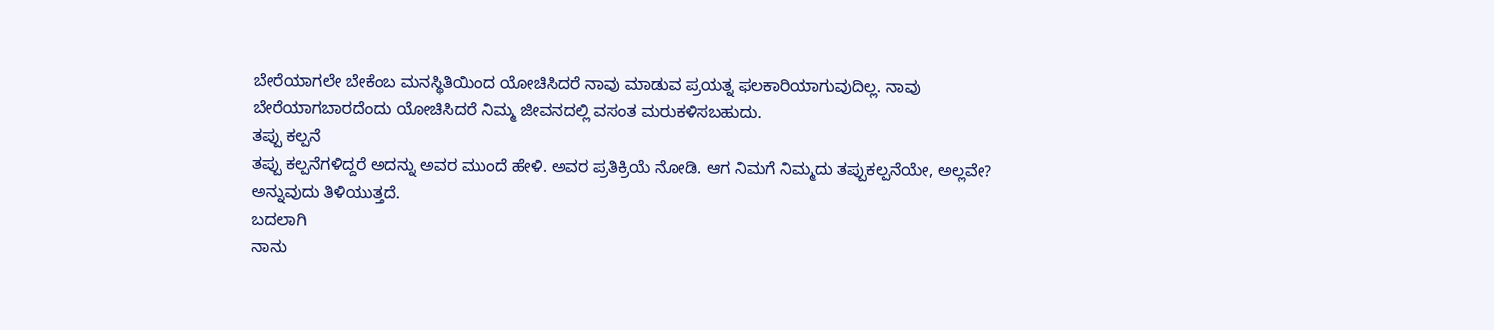ಬೇರೆಯಾಗಲೇ ಬೇಕೆಂಬ ಮನಸ್ಥಿತಿಯಿಂದ ಯೋಚಿಸಿದರೆ ನಾವು ಮಾಡುವ ಪ್ರಯತ್ನ ಫಲಕಾರಿಯಾಗುವುದಿಲ್ಲ. ನಾವು ಬೇರೆಯಾಗಬಾರದೆಂದು ಯೋಚಿಸಿದರೆ ನಿಮ್ಮ ಜೀವನದಲ್ಲಿ ವಸಂತ ಮರುಕಳಿಸಬಹುದು.
ತಪ್ಪು ಕಲ್ಪನೆ
ತಪ್ಪು ಕಲ್ಪನೆಗಳಿದ್ದರೆ ಅದನ್ನು ಅವರ ಮುಂದೆ ಹೇಳಿ. ಅವರ ಪ್ರತಿಕ್ರಿಯೆ ನೋಡಿ. ಆಗ ನಿಮಗೆ ನಿಮ್ಮದು ತಪ್ಪುಕಲ್ಪನೆಯೇ, ಅಲ್ಲವೇ? ಅನ್ನುವುದು ತಿಳಿಯುತ್ತದೆ.
ಬದಲಾಗಿ
ನಾನು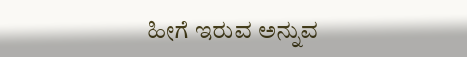ಹೀಗೆ ಇರುವ ಅನ್ನುವ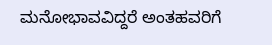ಮನೋಭಾವವಿದ್ದರೆ ಅಂತಹವರಿಗೆ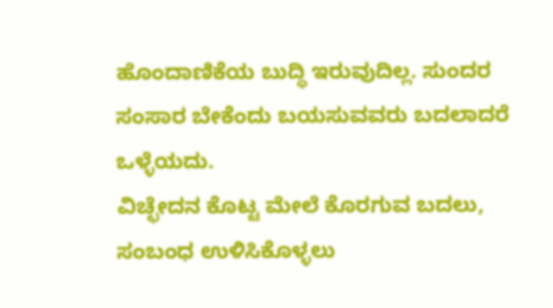ಹೊಂದಾಣಿಕೆಯ ಬುದ್ಧಿ ಇರುವುದಿಲ್ಲ. ಸುಂದರ ಸಂಸಾರ ಬೇಕೆಂದು ಬಯಸುವವರು ಬದಲಾದರೆ ಒಳ್ಳೆಯದು.
ವಿಚ್ಛೇದನ ಕೊಟ್ಟ ಮೇಲೆ ಕೊರಗುವ ಬದಲು, ಸಂಬಂಧ ಉಳಿಸಿಕೊಳ್ಳಲು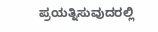ಪ್ರಯತ್ನಿಸುವುದರಲ್ಲಿ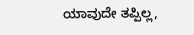ಯಾವುದೇ ತಪ್ಪಿಲ್ಲ,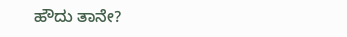ಹೌದು ತಾನೇ?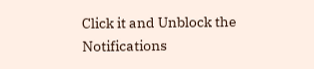Click it and Unblock the Notifications